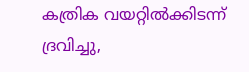കത്രിക വയറ്റിൽക്കിടന്ന് ദ്രവിച്ചു,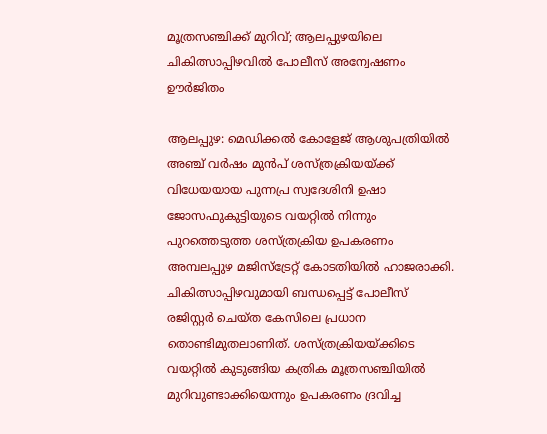മൂത്രസഞ്ചിക്ക് മുറിവ്; ആലപ്പുഴയിലെ ചികിത്സാപ്പിഴവിൽ പോലീസ് അന്വേഷണം ഊർജിതം

ആലപ്പുഴ: മെഡിക്കൽ കോളേജ് ആശുപത്രിയിൽ അഞ്ച് വർഷം മുൻപ് ശസ്ത്രക്രിയയ്ക്ക് വിധേയയായ പുന്നപ്ര സ്വദേശിനി ഉഷാ ജോസഫുകുട്ടിയുടെ വയറ്റിൽ നിന്നും പുറത്തെടുത്ത ശസ്ത്രക്രിയ ഉപകരണം അമ്പലപ്പുഴ മജിസ്ട്രേറ്റ് കോടതിയിൽ ഹാജരാക്കി.
ചികിത്സാപ്പിഴവുമായി ബന്ധപ്പെട്ട് പോലീസ് രജിസ്റ്റർ ചെയ്ത കേസിലെ പ്രധാന തൊണ്ടിമുതലാണിത്. ശസ്ത്രക്രിയയ്ക്കിടെ വയറ്റിൽ കുടുങ്ങിയ കത്രിക മൂത്രസഞ്ചിയിൽ മുറിവുണ്ടാക്കിയെന്നും ഉപകരണം ദ്രവിച്ച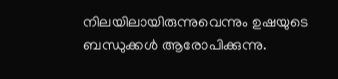നിലയിലായിരുന്നുവെന്നും ഉഷയുടെ ബന്ധുക്കൾ ആരോപിക്കുന്നു.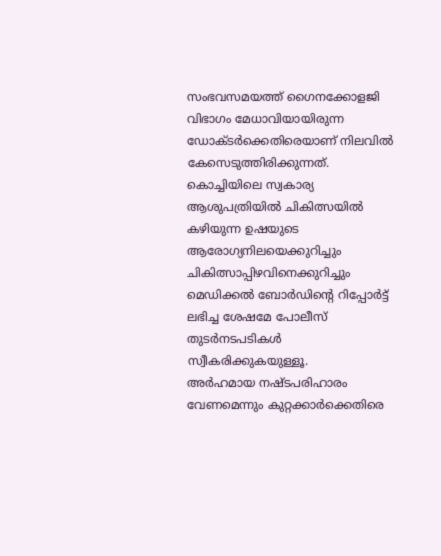സംഭവസമയത്ത് ഗൈനക്കോളജി വിഭാഗം മേധാവിയായിരുന്ന ഡോക്ടർക്കെതിരെയാണ് നിലവിൽ കേസെടുത്തിരിക്കുന്നത്. കൊച്ചിയിലെ സ്വകാര്യ ആശുപത്രിയിൽ ചികിത്സയിൽ കഴിയുന്ന ഉഷയുടെ ആരോഗ്യനിലയെക്കുറിച്ചും ചികിത്സാപ്പിഴവിനെക്കുറിച്ചും മെഡിക്കൽ ബോർഡിന്റെ റിപ്പോർട്ട് ലഭിച്ച ശേഷമേ പോലീസ് തുടർനടപടികൾ സ്വീകരിക്കുകയുള്ളൂ.
അർഹമായ നഷ്ടപരിഹാരം വേണമെന്നും കുറ്റക്കാർക്കെതിരെ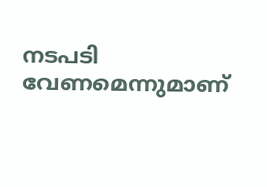നടപടി വേണമെന്നുമാണ്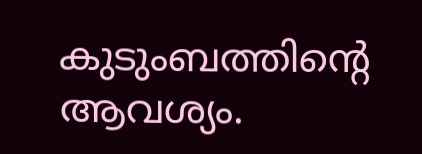കുടുംബത്തിന്റെ ആവശ്യം.